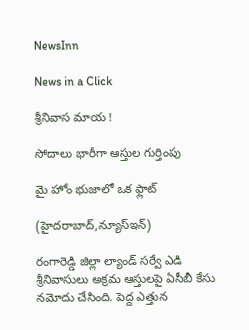NewsInn

News in a Click

శ్రీనివాస మాయ !

సోదాలు భారీగా ఆస్తుల గుర్తింపు

మై హోం భుజాలో ఒక ఫ్లాట్

(హైదరాబాద్,న్యూస్ఇన్)

రంగారెడ్డి జిల్లా ల్యాండ్ సర్వే ఎడి శ్రీనివాసులు అక్రమ ఆస్తులపై ఏసీబీ కేసు నమోదు చేసింది. పెద్ద ఎత్తున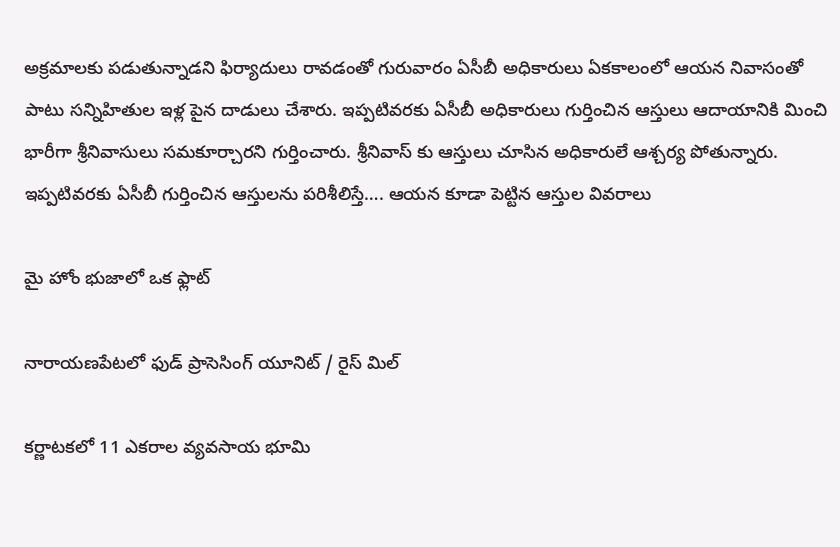అక్రమాలకు పడుతున్నాడని ఫిర్యాదులు రావడంతో గురువారం ఏసీబీ అధికారులు ఏకకాలంలో ఆయన నివాసంతో పాటు సన్నిహితుల ఇళ్ల పైన దాడులు చేశారు. ఇప్పటివరకు ఏసీబీ అధికారులు గుర్తించిన ఆస్తులు ఆదాయానికి మించి భారీగా శ్రీనివాసులు సమకూర్చారని గుర్తించారు. శ్రీనివాస్ కు ఆస్తులు చూసిన అధికారులే ఆశ్చర్య పోతున్నారు. ఇప్పటివరకు ఏసీబీ గుర్తించిన ఆస్తులను పరిశీలిస్తే…. ఆయన కూడా పెట్టిన ఆస్తుల వివరాలు

మై హోం భుజాలో ఒక ఫ్లాట్

నారాయణపేటలో ఫుడ్ ప్రాసెసింగ్ యూనిట్ / రైస్ మిల్

కర్ణాటకలో 11 ఎకరాల వ్యవసాయ భూమి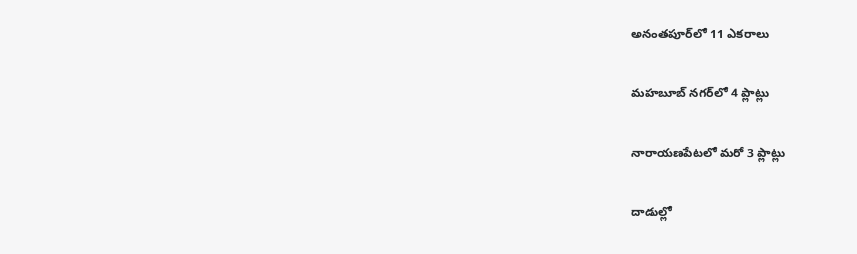అనంతపూర్‌లో 11 ఎకరాలు

మహబూబ్ నగర్‌లో 4 ప్లాట్లు

నారాయణపేటలో మరో 3 ప్లాట్లు

దాడుల్లో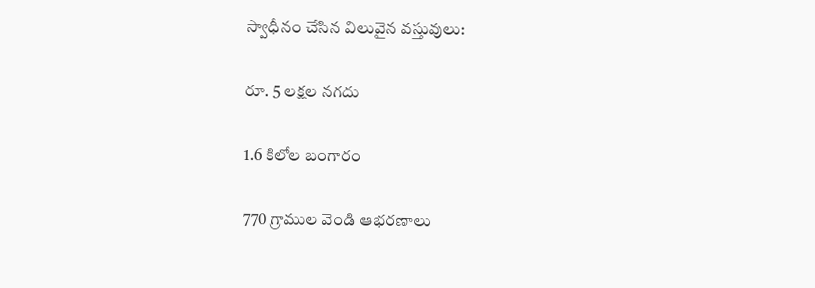స్వాధీనం చేసిన విలువైన వస్తువులు:

రూ. 5 లక్షల నగదు

1.6 కిలోల బంగారం

770 గ్రాముల వెండి ఆభరణాలు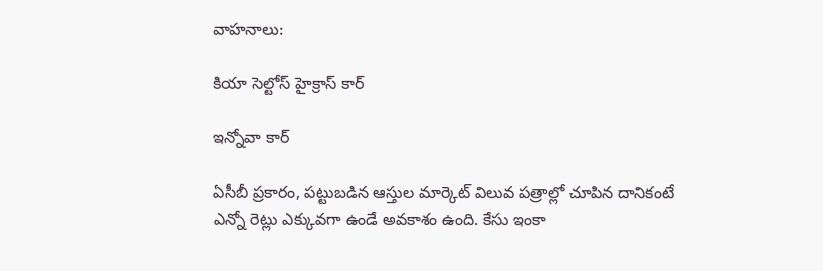వాహనాలు:

కియా సెల్టోస్ హైక్రాస్ కార్

ఇన్నోవా కార్

ఏసీబీ ప్రకారం, పట్టుబడిన ఆస్తుల మార్కెట్ విలువ పత్రాల్లో చూపిన దానికంటే ఎన్నో రెట్లు ఎక్కువగా ఉండే అవకాశం ఉంది. కేసు ఇంకా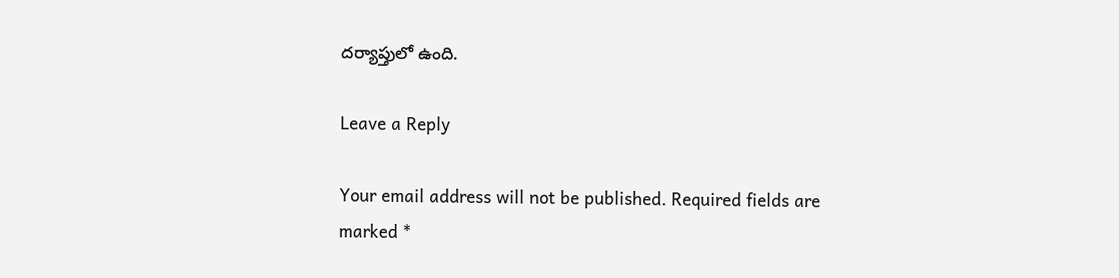దర్యాప్తులో ఉంది.

Leave a Reply

Your email address will not be published. Required fields are marked *